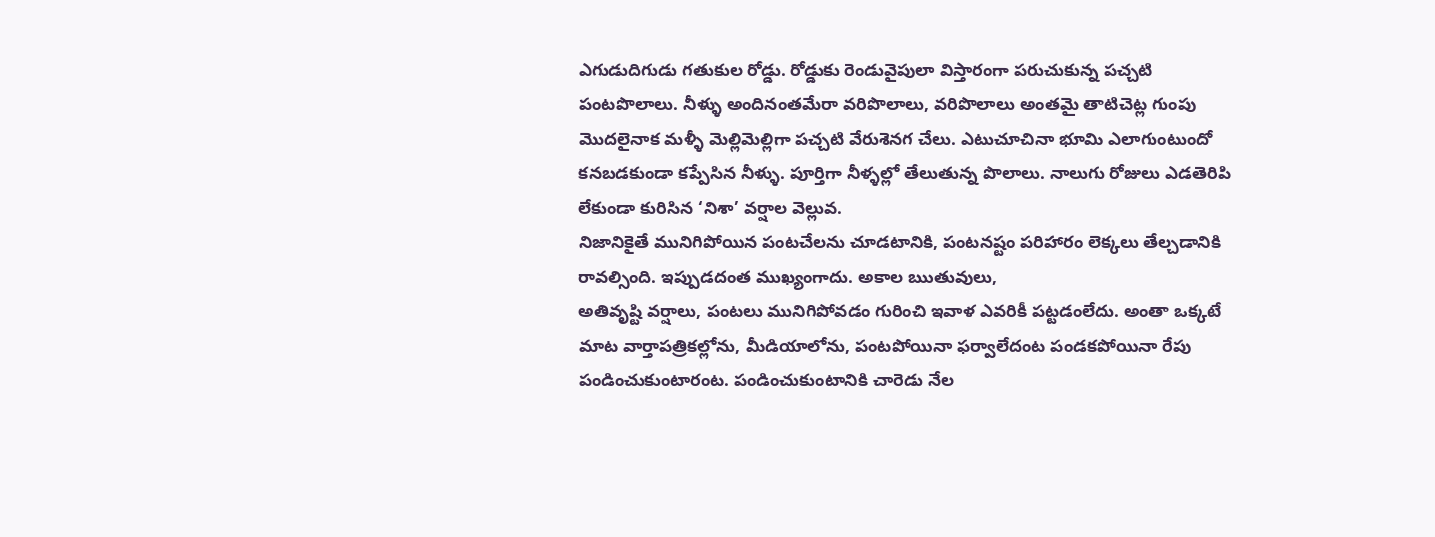ఎగుడుదిగుడు గతుకుల రోడ్డు. రోడ్డుకు రెండువైపులా విస్తారంగా పరుచుకున్న పచ్చటి పంటపొలాలు. నీళ్ళు అందినంతమేరా వరిపొలాలు, వరిపొలాలు అంతమై తాటిచెట్ల గుంపు మొదలైనాక మళ్ళీ మెల్లిమెల్లిగా పచ్చటి వేరుశెనగ చేలు. ఎటుచూచినా భూమి ఎలాగుంటుందో కనబడకుండా కప్పేసిన నీళ్ళు. పూర్తిగా నీళ్ళల్లో తేలుతున్న పొలాలు. నాలుగు రోజులు ఎడతెరిపి లేకుండా కురిసిన ‘నిశా’ వర్షాల వెల్లువ.
నిజానికైతే మునిగిపోయిన పంటచేలను చూడటానికి, పంటనష్టం పరిహారం లెక్కలు తేల్చడానికి రావల్సింది. ఇప్పుడదంత ముఖ్యంగాదు. అకాల ఋతువులు,
అతివృష్టి వర్షాలు, పంటలు మునిగిపోవడం గురించి ఇవాళ ఎవరికీ పట్టడంలేదు. అంతా ఒక్కటే మాట వార్తాపత్రికల్లోను, మీడియాలోను, పంటపోయినా ఫర్వాలేదంట పండకపోయినా రేపు పండించుకుంటారంట. పండించుకుంటానికి చారెడు నేల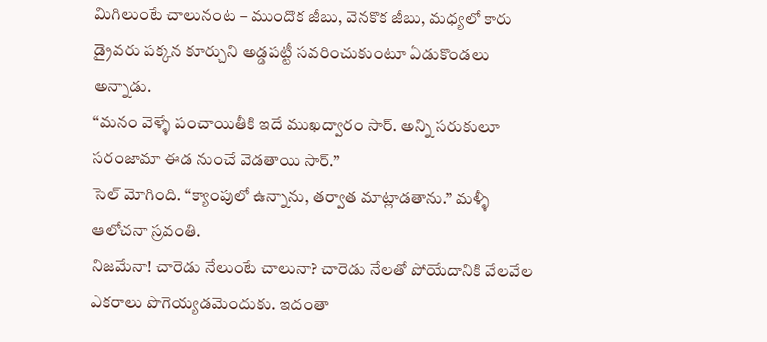మిగిలుంటే చాలునంట – ముందొక జీబు, వెనకొక జీబు, మధ్యలో కారు డ్రైవరు పక్కన కూర్చుని అడ్డపట్టీ సవరించుకుంటూ ఏడుకొండలు అన్నాడు.
“మనం వెళ్ళే పంచాయితీకి ఇదే ముఖద్వారం సార్. అన్ని సరుకులూ సరంజామా ఈడ నుంచే వెడతాయి సార్.”
సెల్ మోగింది. “క్యాంపులో ఉన్నాను, తర్వాత మాట్లాడతాను.” మళ్ళీ ఆలోచనా స్రవంతి.
నిజమేనా! చారెడు నేలుంటే చాలునా? చారెడు నేలతో పోయేదానికి వేలవేల ఎకరాలు పొగెయ్యడమెందుకు. ఇదంతా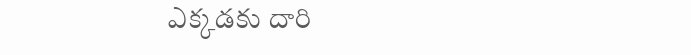ఎక్కడకు దారి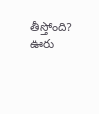తీస్తోంది?
ఊరు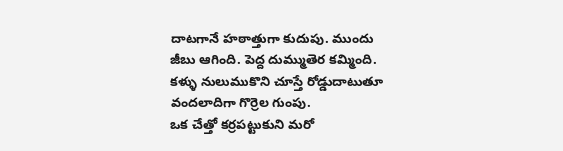దాటగానే హఠాత్తుగా కుదుపు. ముందు జీబు ఆగింది. పెద్ద దుమ్ముతెర కమ్మింది. కళ్ళు నులుముకొని చూస్తే రోడ్డుదాటుతూ వందలాదిగా గొర్రెల గుంపు.
ఒక చేత్తో కర్రపట్టుకుని మరో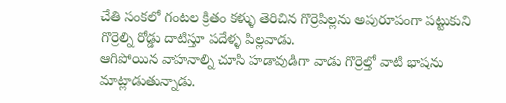చేతి సంకలో గంటల క్రితం కళ్ళు తెరిచిన గొర్రెపిల్లను అపురూపంగా పట్టుకుని గొర్రెల్ని రోడ్డు దాటిస్తూ పదేళ్ళ పిల్లవాడు.
ఆగిపోయిన వాహనాల్ని చూసి హడావుడిగా వాడు గొర్రెల్తో వాటి భాషను మాట్లాడుతున్నాడు.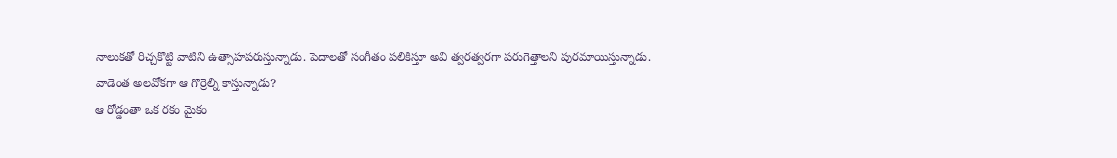నాలుకతో రిచ్చకొట్టి వాటిని ఉత్సాహపరుస్తున్నాడు. పెదాలతో సంగీతం పలికిస్తూ అవి త్వరత్వరగా పరుగెత్తాలని పురమాయిస్తున్నాడు.
వాడెంత అలవోకగా ఆ గొర్రెల్ని కాస్తున్నాడు?
ఆ రోడ్డంతా ఒక రకం మైకం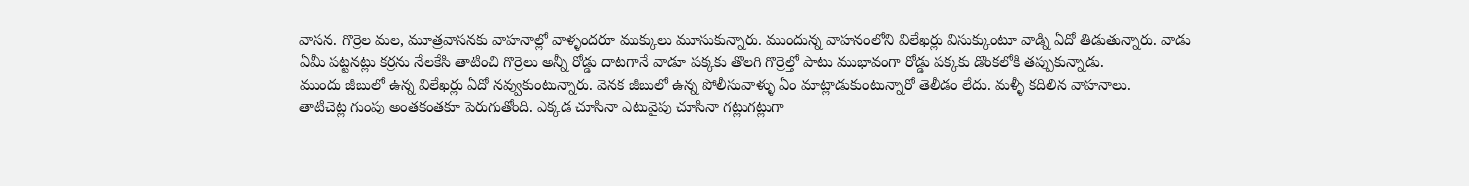వాసన. గొర్రెల మల, మూత్రవాసనకు వాహనాల్లో వాళ్ళందరూ ముక్కులు మూసుకున్నారు. ముందున్న వాహనంలోని విలేఖర్లు విసుక్కుంటూ వాడ్ని ఏదో తిడుతున్నారు. వాడు ఏమీ పట్టనట్లు కర్రను నేలకేసి తాటించి గొర్రెలు అన్నీ రోడ్డు దాటగానే వాడూ పక్కకు తొలగి గొర్రెల్తో పాటు ముభావంగా రోడ్డు పక్కకు డొంకలోకి తప్పుకున్నాడు.
ముందు జీబులో ఉన్న విలేఖర్లు ఏదో నవ్వుకుంటున్నారు. వెనక జీబులో ఉన్న పోలీసువాళ్ళు ఏం మాట్లాడుకుంటున్నారో తెలీడం లేదు. మళ్ళీ కదిలిన వాహనాలు.
తాటిచెట్ల గుంపు అంతకంతకూ పెరుగుతోంది. ఎక్కడ చూసినా ఎటువైపు చూసినా గట్లుగట్లుగా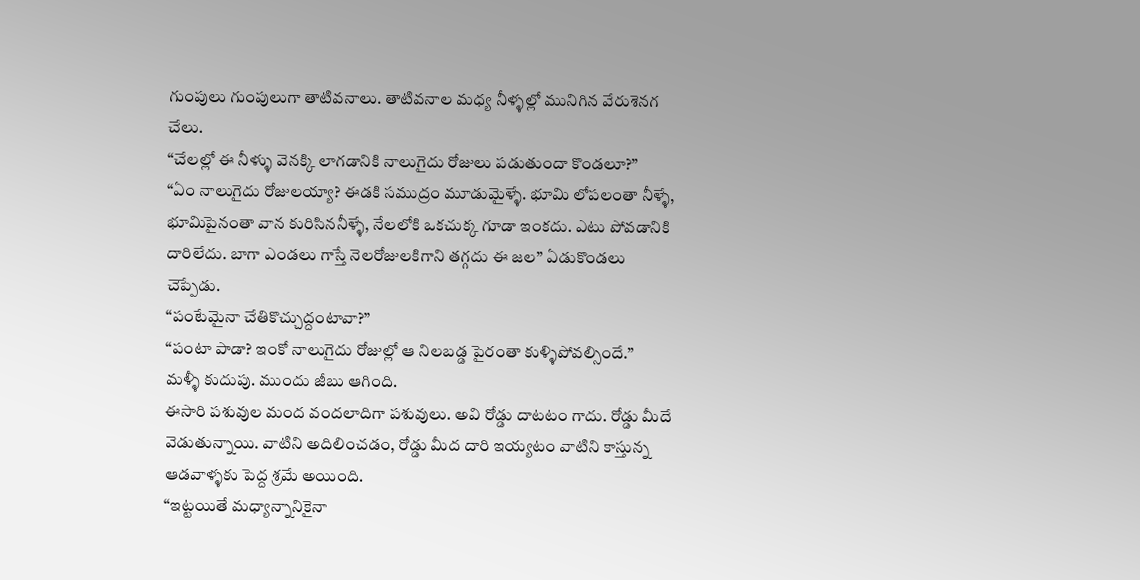గుంపులు గుంపులుగా తాటివనాలు. తాటివనాల మధ్య నీళ్ళల్లో మునిగిన వేరుశెనగ చేలు.
“చేలల్లో ఈ నీళ్ళు వెనక్కి లాగడానికి నాలుగైదు రోజులు పడుతుందా కొండలూ?”
“ఏం నాలుగైదు రోజులయ్యా? ఈడకి సముద్రం మూడుమైళ్ళే. భూమి లోపలంతా నీళ్ళే, భూమిపైనంతా వాన కురిసిననీళ్ళే, నేలలోకి ఒకచుక్క గూడా ఇంకదు. ఎటు పోవడానికి దారిలేదు. బాగా ఎండలు గాస్తే నెలరోజులకిగాని తగ్గదు ఈ జల” ఏడుకొండలు చెప్పేడు.
“పంటేమైనా చేతికొచ్చుద్దంటావా?”
“పంటా పాడా? ఇంకో నాలుగైదు రోజుల్లో ఆ నిలబడ్డ పైరంతా కుళ్ళిపోవల్సిందే.”
మళ్ళీ కుదుపు. ముందు జీబు ఆగింది.
ఈసారి పశువుల మంద వందలాదిగా పశువులు. అవి రోడ్డు దాటటం గాదు. రోడ్డు మీదే వెడుతున్నాయి. వాటిని అదిలించడం, రోడ్డు మీద దారి ఇయ్యటం వాటిని కాస్తున్న ఆడవాళ్ళకు పెద్ద శ్రమే అయింది.
“ఇట్టయితే మధ్యాన్నానికైనా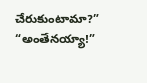చేరుకుంటామా?”
“అంతేనయ్యా!”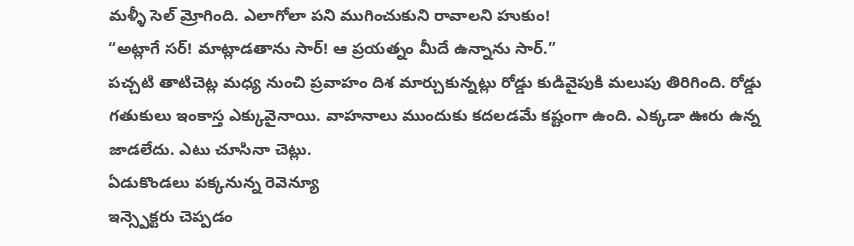మళ్ళీ సెల్ మ్రోగింది. ఎలాగోలా పని ముగించుకుని రావాలని హుకుం!
“అట్లాగే సర్! మాట్లాడతాను సార్! ఆ ప్రయత్నం మీదే ఉన్నాను సార్.”
పచ్చటి తాటిచెట్ల మధ్య నుంచి ప్రవాహం దిశ మార్చుకున్నట్లు రోడ్డు కుడివైపుకి మలుపు తిరిగింది. రోడ్డు గతుకులు ఇంకాస్త ఎక్కువైనాయి. వాహనాలు ముందుకు కదలడమే కష్టంగా ఉంది. ఎక్కడా ఊరు ఉన్న జాడలేదు. ఎటు చూసినా చెట్లు.
ఏడుకొండలు పక్కనున్న రెవెన్యూ
ఇన్స్పెక్టరు చెప్పడం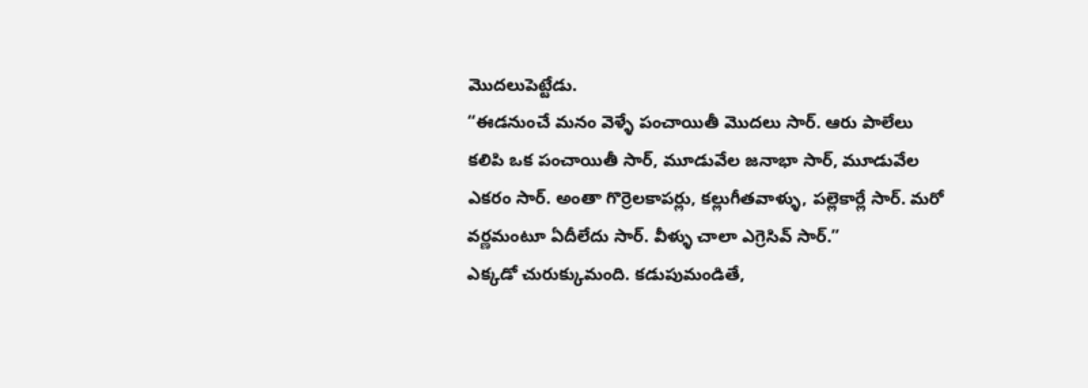మొదలుపెట్టేడు.
“ఈడనుంచే మనం వెళ్ళే పంచాయితీ మొదలు సార్. ఆరు పాలేలు కలిపి ఒక పంచాయితీ సార్, మూడువేల జనాభా సార్, మూడువేల ఎకరం సార్. అంతా గొర్రెలకాపర్లు, కల్లుగీతవాళ్ళు, పల్లెకార్లే సార్. మరో వర్ణమంటూ ఏదీలేదు సార్. వీళ్ళు చాలా ఎగ్రెసివ్ సార్.”
ఎక్కడో చురుక్కుమంది. కడుపుమండితే,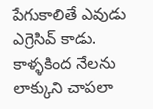పేగుకాలితే ఎవుడు ఎగ్రెసివ్ కాడు. కాళ్ళకింద నేలను లాక్కుని చాపలా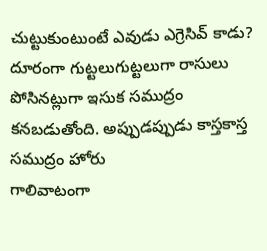చుట్టుకుంటుంటే ఎవుడు ఎగ్రెసివ్ కాడు?
దూరంగా గుట్టలుగుట్టలుగా రాసులు పోసినట్లుగా ఇసుక సముద్రం కనబడుతోంది. అప్పుడప్పుడు కాస్తకాస్త సముద్రం హోరు
గాలివాటంగా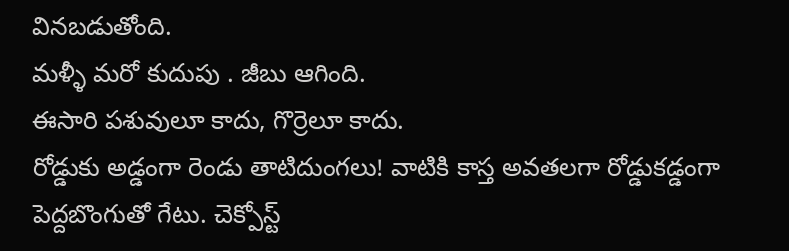వినబడుతోంది.
మళ్ళీ మరో కుదుపు . జీబు ఆగింది.
ఈసారి పశువులూ కాదు, గొర్రెలూ కాదు.
రోడ్డుకు అడ్డంగా రెండు తాటిదుంగలు! వాటికి కాస్త అవతలగా రోడ్డుకడ్డంగా పెద్దబొంగుతో గేటు. చెక్పోస్ట్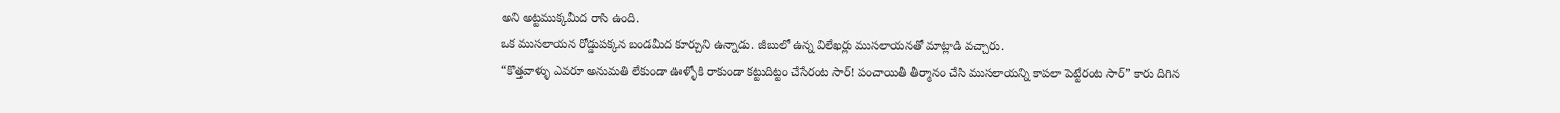అని అట్టముక్కమీద రాసి ఉంది.
ఒక ముసలాయన రోడ్డుపక్కన బండమీద కూర్చుని ఉన్నాడు. జీబులో ఉన్న విలేఖర్లు ముసలాయనతో మాట్లాడి వచ్చారు.
“కొత్తవాళ్ళు ఎవరూ అనుమతి లేకుండా ఊళ్ళోకి రాకుండా కట్టుదిట్టం చేసేరంట సార్! పంచాయితీ తీర్మానం చేసి ముసలాయన్ని కాపలా పెట్టేరంట సార్” కారు దిగిన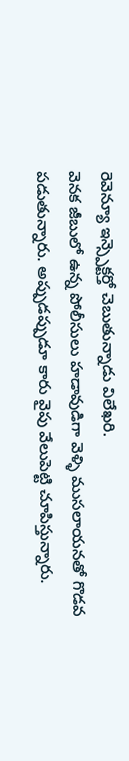రెవెన్యూ ఇన్స్పెక్టర్తో చెబుతున్నాడు విలేఖరి.
వెనక జీబులో ఉన్న పోలీసులు హడావుడిగా వెళ్ళి ముసలాయనతో గొడవ పడుతున్నారు. అప్పుడప్పుడూ కారు వైపు వేలుపెట్టి చూపిస్తున్నారు.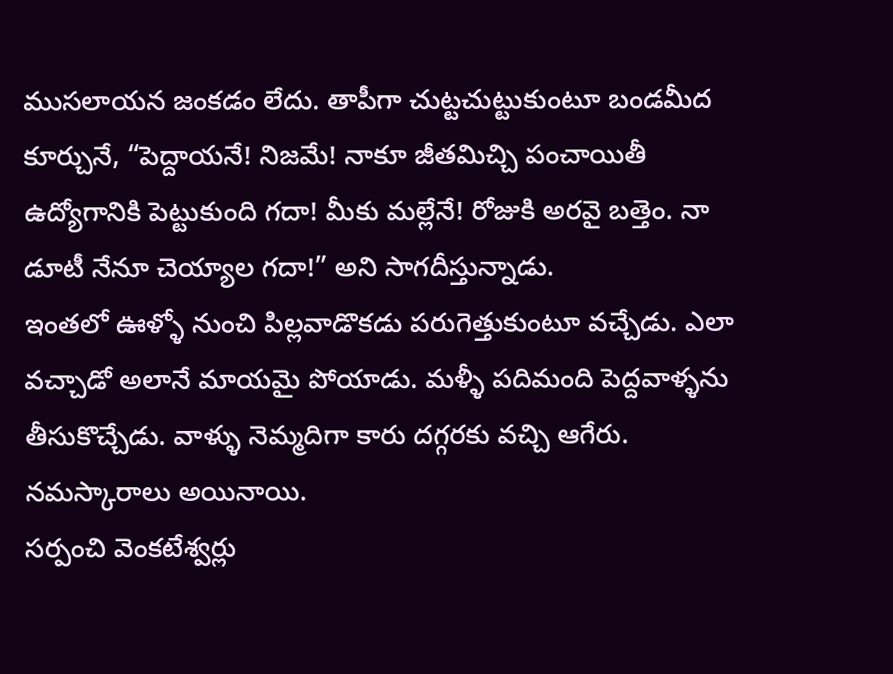ముసలాయన జంకడం లేదు. తాపీగా చుట్టచుట్టుకుంటూ బండమీద కూర్చునే, “పెద్దాయనే! నిజమే! నాకూ జీతమిచ్చి పంచాయితీ ఉద్యోగానికి పెట్టుకుంది గదా! మీకు మల్లేనే! రోజుకి అరవై బత్తెం. నా డూటీ నేనూ చెయ్యాల గదా!” అని సాగదీస్తున్నాడు.
ఇంతలో ఊళ్ళో నుంచి పిల్లవాడొకడు పరుగెత్తుకుంటూ వచ్చేడు. ఎలా వచ్చాడో అలానే మాయమై పోయాడు. మళ్ళీ పదిమంది పెద్దవాళ్ళను తీసుకొచ్చేడు. వాళ్ళు నెమ్మదిగా కారు దగ్గరకు వచ్చి ఆగేరు. నమస్కారాలు అయినాయి.
సర్పంచి వెంకటేశ్వర్లు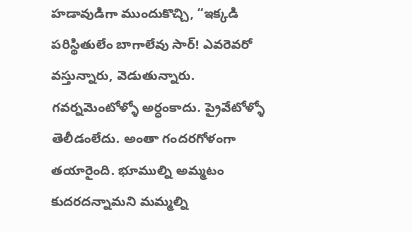హడావుడిగా ముందుకొచ్చి, “ఇక్కడి పరిస్థితులేం బాగాలేవు సార్! ఎవరెవరో వస్తున్నారు, వెడుతున్నారు. గవర్నమెంటోళ్ళో అర్ధంకాదు. ప్రైవేటోళ్ళో తెలీడంలేదు. అంతా గందరగోళంగా తయారైంది. భూముల్ని అమ్మటం కుదరదన్నామని మమ్మల్ని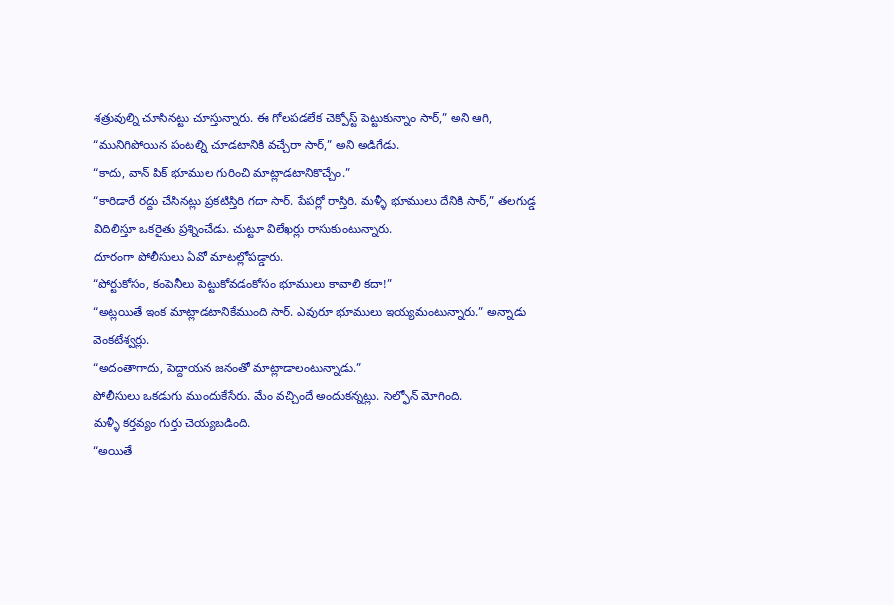శత్రువుల్ని చూసినట్టు చూస్తున్నారు. ఈ గోలపడలేక చెక్పోస్ట్ పెట్టుకున్నాం సార్,” అని ఆగి, “మునిగిపోయిన పంటల్ని చూడటానికి వచ్చేరా సార్,” అని అడిగేడు.
“కాదు, వాన్ పిక్ భూముల గురించి మాట్లాడటానికొచ్చేం.”
“కారిడారే రద్దు చేసినట్లు ప్రకటిస్తిరి గదా సార్. పేపర్లో రాస్తిరి. మళ్ళీ భూములు దేనికి సార్,” తలగుడ్డ విదిలిస్తూ ఒకరైతు ప్రశ్నించేడు. చుట్టూ విలేఖర్లు రాసుకుంటున్నారు.
దూరంగా పోలీసులు ఏవో మాటల్లోపడ్డారు.
“పోర్టుకోసం, కంపెనీలు పెట్టుకోవడంకోసం భూములు కావాలి కదా!”
“అట్లయితే ఇంక మాట్లాడటానికేముంది సార్. ఎవురూ భూములు ఇయ్యమంటున్నారు.” అన్నాడు వెంకటేశ్వర్లు.
“అదంతాగాదు, పెద్దాయన జనంతో మాట్లాడాలంటున్నాడు.”
పోలీసులు ఒకడుగు ముందుకేసేరు. మేం వచ్చిందే అందుకన్నట్లు. సెల్ఫోన్ మోగింది.
మళ్ళీ కర్తవ్యం గుర్తు చెయ్యబడింది.
“అయితే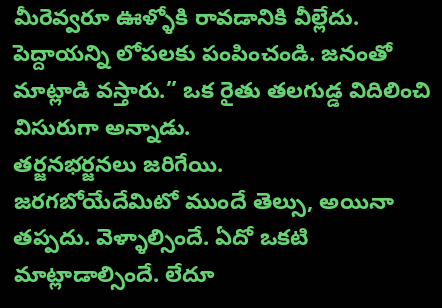మీరెవ్వరూ ఊళ్ళోకి రావడానికి వీల్లేదు. పెద్దాయన్ని లోపలకు పంపించండి. జనంతో మాట్లాడి వస్తారు.” ఒక రైతు తలగుడ్డ విదిలించి విసురుగా అన్నాడు.
తర్జనభర్జనలు జరిగేయి.
జరగబోయేదేమిటో ముందే తెల్సు, అయినా తప్పదు. వెళ్ళాల్సిందే. ఏదో ఒకటి మాట్లాడాల్సిందే. లేదూ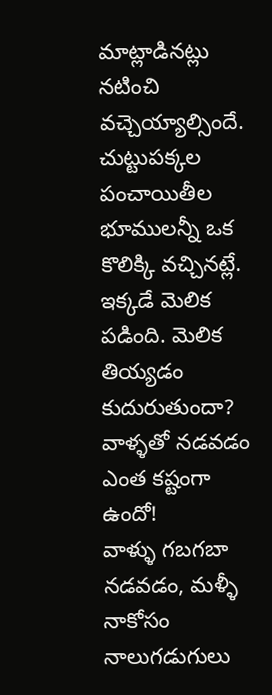మాట్లాడినట్లు నటించి వచ్చెయ్యాల్సిందే. చుట్టుపక్కల పంచాయితీల భూములన్నీ ఒక కొలిక్కి వచ్చినట్లే. ఇక్కడే మెలిక పడింది. మెలిక తియ్యడం కుదురుతుందా?
వాళ్ళతో నడవడం ఎంత కష్టంగా ఉందో!
వాళ్ళు గబగబా నడవడం, మళ్ళీ నాకోసం నాలుగడుగులు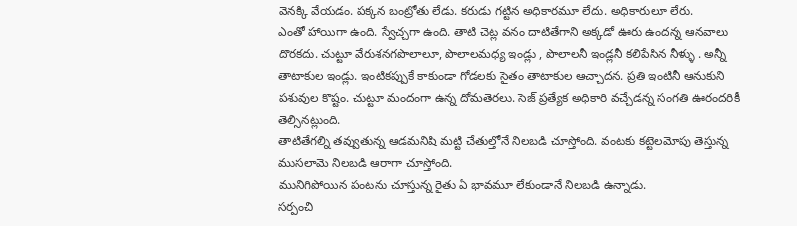వెనక్కి వేయడం. పక్కన బంట్రోతు లేడు. కరుడు గట్టిన అధికారమూ లేదు. అధికారులూ లేరు.
ఎంతో హాయిగా ఉంది. స్వేచ్చగా ఉంది. తాటి చెట్ల వనం దాటితేగాని అక్కడో ఊరు ఉందన్న ఆనవాలు దొరకదు. చుట్టూ వేరుశనగపొలాలూ, పొలాలమధ్య ఇండ్లు , పొలాలనీ ఇండ్లనీ కలిపేసిన నీళ్ళు . అన్నీ తాటాకుల ఇండ్లు. ఇంటికప్పుకే కాకుండా గోడలకు సైతం తాటాకుల ఆచ్చాదన. ప్రతి ఇంటినీ ఆనుకుని పశువుల కొష్టం. చుట్టూ మందంగా ఉన్న దోమతెరలు. సెజ్ ప్రత్యేక అధికారి వచ్చేడన్న సంగతి ఊరందరికీ తెల్సినట్లుంది.
తాటితేగల్ని తవ్వుతున్న ఆడమనిషి మట్టి చేతుల్తోనే నిలబడి చూస్తోంది. వంటకు కట్టెలమోపు తెస్తున్న ముసలామె నిలబడి ఆరాగా చూస్తోంది.
మునిగిపోయిన పంటను చూస్తున్న రైతు ఏ భావమూ లేకుండానే నిలబడి ఉన్నాడు.
సర్పంచి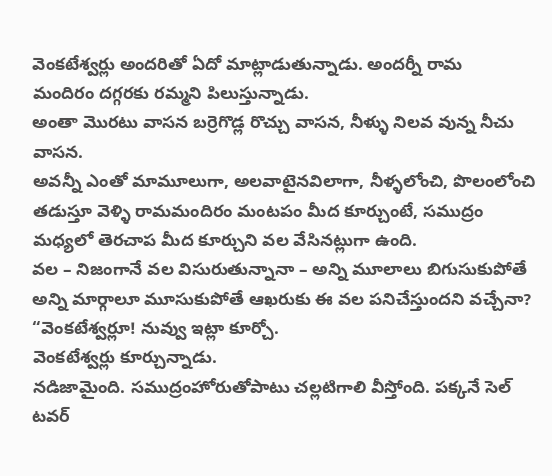వెంకటేశ్వర్లు అందరితో ఏదో మాట్లాడుతున్నాడు. అందర్నీ రామ
మందిరం దగ్గరకు రమ్మని పిలుస్తున్నాడు.
అంతా మొరటు వాసన బర్రెగొడ్ల రొచ్చు వాసన, నీళ్ళు నిలవ వున్న నీచు వాసన.
అవన్నీ ఎంతో మామూలుగా, అలవాటైనవిలాగా, నీళ్ళలోంచి, పొలంలోంచి తడుస్తూ వెళ్ళి రామమందిరం మంటపం మీద కూర్చుంటే, సముద్రం మధ్యలో తెరచాప మీద కూర్చుని వల వేసినట్లుగా ఉంది.
వల – నిజంగానే వల విసురుతున్నానా – అన్ని మూలాలు బిగుసుకుపోతే అన్ని మార్గాలూ మూసుకుపోతే ఆఖరుకు ఈ వల పనిచేస్తుందని వచ్చేనా?
“వెంకటేశ్వర్లూ! నువ్వు ఇట్లా కూర్చో.
వెంకటేశ్వర్లు కూర్చున్నాడు.
నడిజామైంది. సముద్రంహోరుతోపాటు చల్లటిగాలి వీస్తోంది. పక్కనే సెల్ టవర్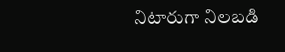నిటారుగా నిలబడి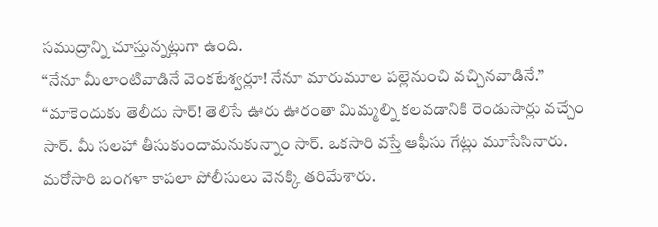సముద్రాన్ని చూస్తున్నట్లుగా ఉంది.
“నేనూ మీలాంటివాడినే వెంకటేశ్వర్లూ! నేనూ మారుమూల పల్లెనుంచి వచ్చినవాడినే.”
“మాకెందుకు తెలీదు సార్! తెలిసే ఊరు ఊరంతా మిమ్మల్ని కలవడానికి రెండుసార్లు వచ్చేం సార్. మీ సలహా తీసుకుందామనుకున్నాం సార్. ఒకసారి వస్తే ఆఫీసు గేట్లు మూసేసినారు. మరోసారి బంగళా కాపలా పోలీసులు వెనక్కి తరిమేశారు.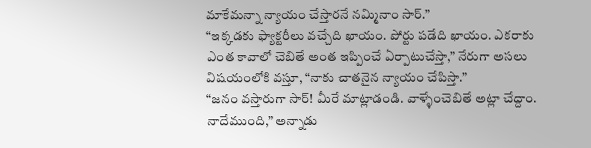మాకేమన్నా న్యాయం చేస్తారనే నమ్మినాం సార్.”
“ఇక్కడకు ఫ్యాక్టరీలు వచ్చేది ఖాయం. పోర్టు పడేది ఖాయం. ఎకరాకు ఎంత కావాలో చెబితే అంత ఇప్పించే ఏర్పాటుచేస్తా,” నేరుగా అసలు విషయంలోకి వస్తూ, “నాకు చాతనైన న్యాయం చేపిస్తా.”
“జనం వస్తారుగా సార్! మీరే మాట్లాడండి. వాళ్ళేంచెబితే అట్లా చేద్దాం. నాదేముంది,” అన్నాడు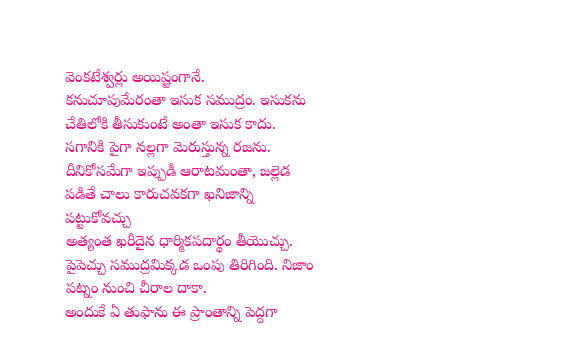వెంకటేశ్వర్లు అయిష్టంగానే.
కనుచూపుమేరంతా ఇసుక సముద్రం. ఇసుకను చేతిలోకి తీసుకుంటే అంతా ఇసుక కాదు. సగానికి పైగా నల్లగా మెరుస్తున్న రజను. దీనికోసమేగా ఇప్పుడీ ఆరాటమంతా, జల్లెడ పడితే చాలు కారుచవకగా ఖనిజాన్ని పట్టుకోవచ్చు
అత్యంత ఖరీదైన ధార్మికపదార్థం తీయొచ్చు. పైపెచ్చు సముద్రమిక్కడ ఒంపు తిరిగింది. నిజాం పట్నం నుంచి చీరాల దాకా.
అందుకే ఏ తుఫాను ఈ ప్రాంతాన్ని పెద్దగా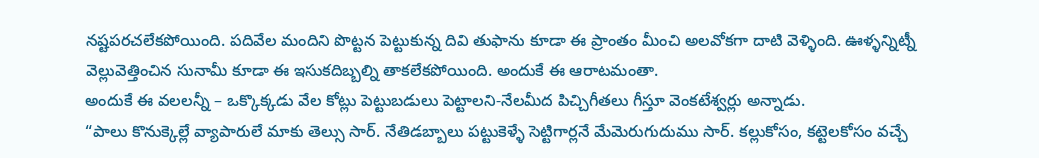నష్టపరచలేకపోయింది. పదివేల మందిని పొట్టన పెట్టుకున్న దివి తుఫాను కూడా ఈ ప్రాంతం మీంచి అలవోకగా దాటి వెళ్ళింది. ఊళ్ళన్నిట్నీ వెల్లువెత్తించిన సునామీ కూడా ఈ ఇసుకదిబ్బల్ని తాకలేకపోయింది. అందుకే ఈ ఆరాటమంతా.
అందుకే ఈ వలలన్నీ – ఒక్కొక్కడు వేల కోట్లు పెట్టుబడులు పెట్టాలని-నేలమీద పిచ్చిగీతలు గీస్తూ వెంకటేశ్వర్లు అన్నాడు.
“పాలు కొనుక్కెల్లే వ్యాపారులే మాకు తెల్సు సార్. నేతిడబ్బాలు పట్టుకెళ్ళే సెట్టిగార్లనే మేమెరుగుదుము సార్. కల్లుకోసం, కట్టెలకోసం వచ్చే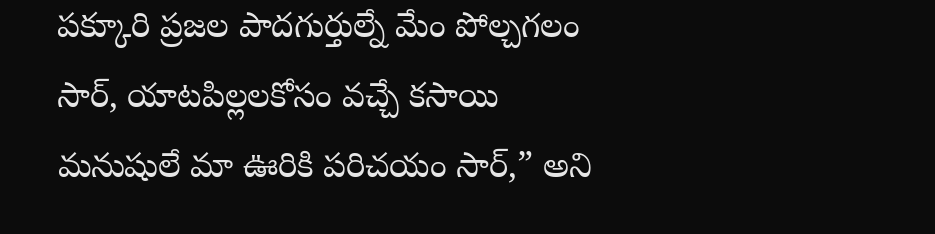పక్కూరి ప్రజల పాదగుర్తుల్నే మేం పోల్చగలం సార్, యాటపిల్లలకోసం వచ్చే కసాయి మనుషులే మా ఊరికి పరిచయం సార్,” అని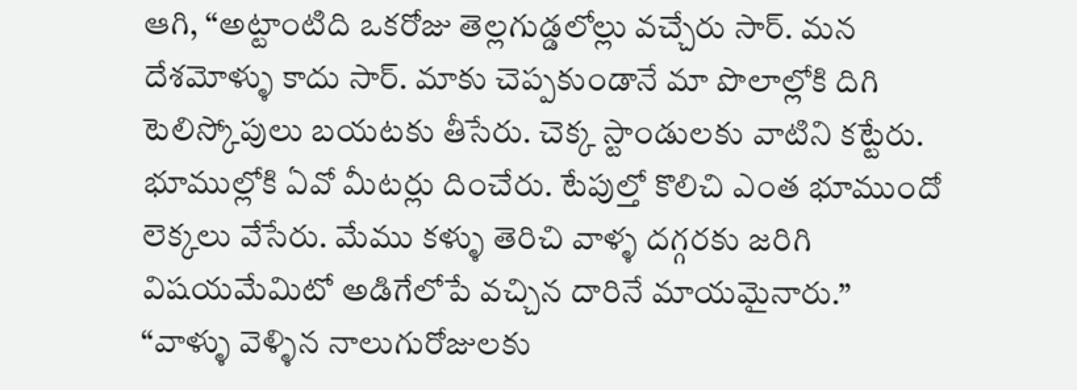ఆగి, “అట్టాంటిది ఒకరోజు తెల్లగుడ్డలోల్లు వచ్చేరు సార్. మన దేశమోళ్ళు కాదు సార్. మాకు చెప్పకుండానే మా పొలాల్లోకి దిగి టెలిస్కోపులు బయటకు తీసేరు. చెక్క స్టాండులకు వాటిని కట్టేరు. భూముల్లోకి ఏవో మీటర్లు దించేరు. టేపుల్తో కొలిచి ఎంత భూముందో లెక్కలు వేసేరు. మేము కళ్ళు తెరిచి వాళ్ళ దగ్గరకు జరిగి విషయమేమిటో అడిగేలోపే వచ్చిన దారినే మాయమైనారు.”
“వాళ్ళు వెళ్ళిన నాలుగురోజులకు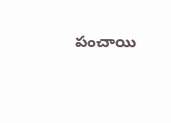పంచాయి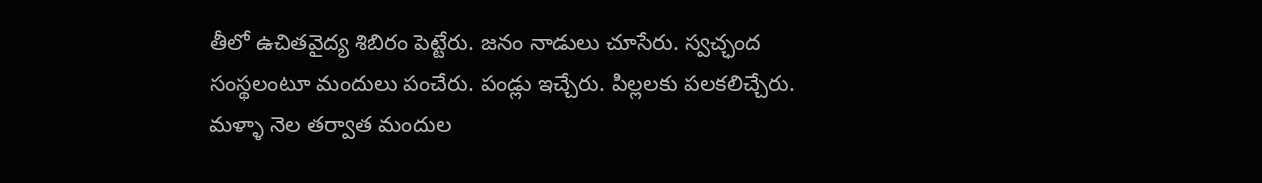తీలో ఉచితవైద్య శిబిరం పెట్టేరు. జనం నాడులు చూసేరు. స్వచ్ఛంద
సంస్థలంటూ మందులు పంచేరు. పండ్లు ఇచ్చేరు. పిల్లలకు పలకలిచ్చేరు. మళ్ళా నెల తర్వాత మందుల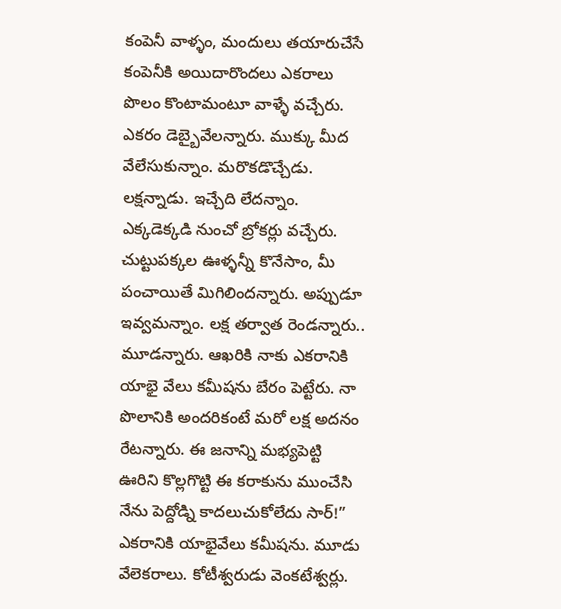కంపెనీ వాళ్ళం, మందులు తయారుచేసే కంపెనీకి అయిదారొందలు ఎకరాలు పొలం కొంటామంటూ వాళ్ళే వచ్చేరు. ఎకరం డెబ్బైవేలన్నారు. ముక్కు మీద వేలేసుకున్నాం. మరొకడొచ్చేడు. లక్షన్నాడు. ఇచ్చేది లేదన్నాం. ఎక్కడెక్కడి నుంచో బ్రోకర్లు వచ్చేరు. చుట్టుపక్కల ఊళ్ళన్నీ కొనేసాం, మీ పంచాయితే మిగిలిందన్నారు. అప్పుడూ ఇవ్వమన్నాం. లక్ష తర్వాత రెండన్నారు.. మూడన్నారు. ఆఖరికి నాకు ఎకరానికి యాభై వేలు కమీషను బేరం పెట్టేరు. నా పొలానికి అందరికంటే మరో లక్ష అదనం రేటన్నారు. ఈ జనాన్ని మభ్యపెట్టి ఊరిని కొల్లగొట్టి ఈ కరాకును ముంచేసి నేను పెద్దోడ్ని కాదలుచుకోలేదు సార్!”
ఎకరానికి యాభైవేలు కమీషను. మూడు వేలెకరాలు. కోటీశ్వరుడు వెంకటేశ్వర్లు.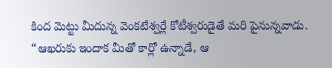కింద మెట్టు మీదున్న వెంకటేశ్వర్లే కోటీశ్వరుడైతే మరి పైనున్నవాడు.
“ఆఖరుకు ఇందాక మీతో కార్లో ఉన్నాడే, ఆ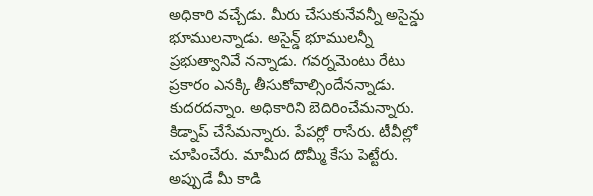అధికారి వచ్చేడు. మీరు చేసుకునేవన్నీ అసైన్డు భూములన్నాడు. అసైన్డ్ భూములన్నీ ప్రభుత్వానివే నన్నాడు. గవర్నమెంటు రేటు ప్రకారం ఎనక్కి తీసుకోవాల్సిందేనన్నాడు. కుదరదన్నాం. అధికారిని బెదిరించేమన్నారు. కిడ్నాప్ చేసేమన్నారు. పేపర్లో రాసేరు. టీవీల్లో చూపించేరు. మామీద దొమ్మీ కేసు పెట్టేరు. అప్పుడే మీ కాడి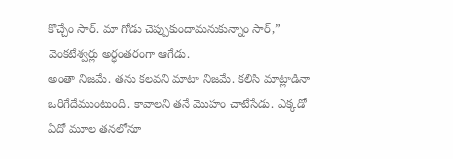కొచ్చేం సార్. మా గోడు చెప్పుకుందామనుకున్నాం సార్,” వెంకటేశ్వర్లు అర్ధంతరంగా ఆగేడు.
అంతా నిజమే. తను కలవని మాటా నిజమే. కలిసి మాట్లాడినా ఒరిగేదేముంటుంది. కావాలని తనే మొహం చాటేసేడు. ఎక్కడో ఏదో మూల తనలోనూ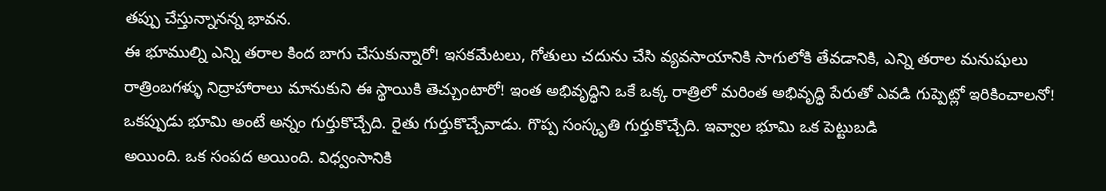తప్పు చేస్తున్నానన్న భావన.
ఈ భూముల్ని ఎన్ని తరాల కింద బాగు చేసుకున్నారో! ఇసకమేటలు, గోతులు చదును చేసి వ్యవసాయానికి సాగులోకి తేవడానికి, ఎన్ని తరాల మనుషులు రాత్రింబగళ్ళు నిద్రాహారాలు మానుకుని ఈ స్థాయికి తెచ్చుంటారో! ఇంత అభివృద్ధిని ఒకే ఒక్క రాత్రిలో మరింత అభివృద్ధి పేరుతో ఎవడి గుప్పెట్లో ఇరికించాలనో! ఒకప్పుడు భూమి అంటే అన్నం గుర్తుకొచ్చేది. రైతు గుర్తుకొచ్చేవాడు. గొప్ప సంస్కృతి గుర్తుకొచ్చేది. ఇవ్వాల భూమి ఒక పెట్టుబడి
అయింది. ఒక సంపద అయింది. విధ్వంసానికి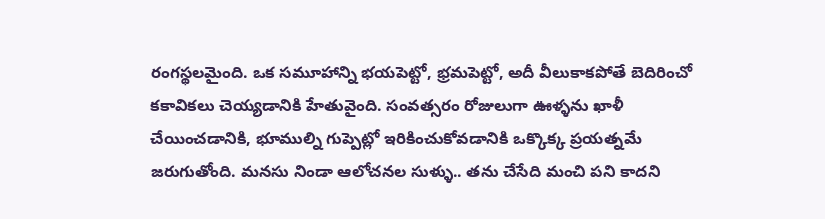రంగస్థలమైంది. ఒక సమూహాన్ని భయపెట్టో, భ్రమపెట్టో, అదీ వీలుకాకపోతే బెదిరించో కకావికలు చెయ్యడానికి హేతువైంది. సంవత్సరం రోజులుగా ఊళ్ళను ఖాళీ చేయించడానికి, భూముల్ని గుప్పెట్లో ఇరికించుకోవడానికి ఒక్కొక్క ప్రయత్నమే జరుగుతోంది. మనసు నిండా ఆలోచనల సుళ్ళు.. తను చేసేది మంచి పని కాదని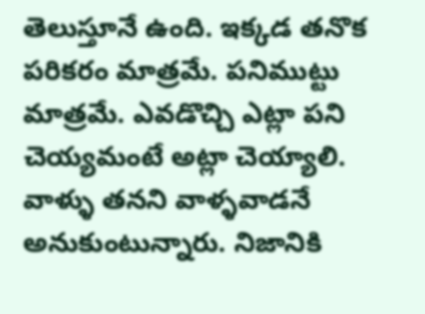తెలుస్తూనే ఉంది. ఇక్కడ తనొక పరికరం మాత్రమే. పనిముట్టు మాత్రమే. ఎవడొచ్చి ఎట్లా పని చెయ్యమంటే అట్లా చెయ్యాలి. వాళ్ళు తనని వాళ్ళవాడనే అనుకుంటున్నారు. నిజానికి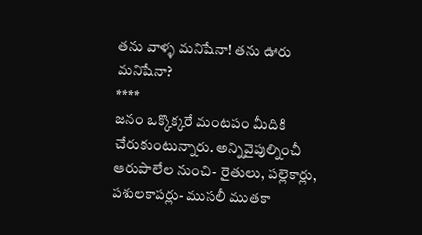తను వాళ్ళ మనిషేనా! తను ఊరు మనిషేనా?
****
జనం ఒక్కొక్కరే మంటపం మీదికి
చేరుకుంటున్నారు. అన్నివైపుల్నించీ ఆరుపాలేల నుంచి- రైతులు, పల్లెకార్లు, పశులకాపర్లు- ముసలీ ముతకా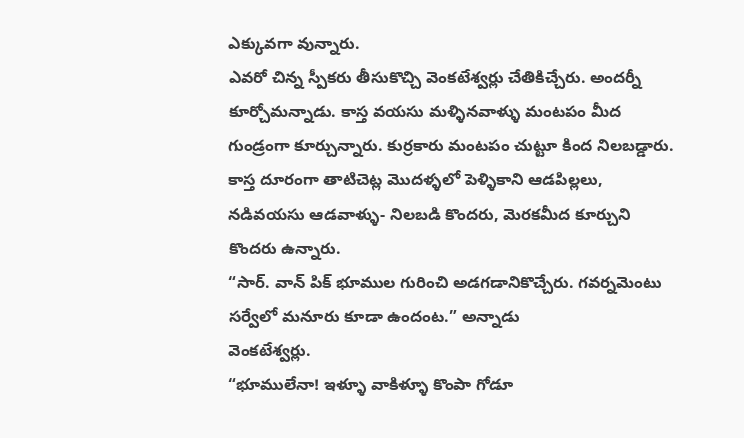ఎక్కువగా వున్నారు.
ఎవరో చిన్న స్పీకరు తీసుకొచ్చి వెంకటేశ్వర్లు చేతికిచ్చేరు. అందర్నీ కూర్చోమన్నాడు. కాస్త వయసు మళ్ళినవాళ్ళు మంటపం మీద గుండ్రంగా కూర్చున్నారు. కుర్రకారు మంటపం చుట్టూ కింద నిలబడ్డారు. కాస్త దూరంగా తాటిచెట్ల మొదళ్ళలో పెళ్ళికాని ఆడపిల్లలు, నడివయసు ఆడవాళ్ళు- నిలబడి కొందరు, మెరకమీద కూర్చుని కొందరు ఉన్నారు.
“సార్. వాన్ పిక్ భూముల గురించి అడగడానికొచ్చేరు. గవర్నమెంటు సర్వేలో మనూరు కూడా ఉందంట.” అన్నాడు
వెంకటేశ్వర్లు.
“భూములేనా! ఇళ్ళూ వాకిళ్ళూ కొంపా గోడూ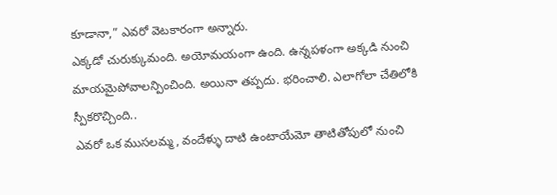కూడానా,” ఎవరో వెటకారంగా అన్నారు.
ఎక్కడో చురుక్కుమంది. అయోమయంగా ఉంది. ఉన్నపళంగా అక్కడి నుంచి మాయమైపోవాలన్పించింది. అయినా తప్పదు. భరించాలి. ఎలాగోలా చేతిలోకి స్పీకరొచ్చింది..
ఎవరో ఒక ముసలమ్మ, వందేళ్ళు దాటి ఉంటాయేమో తాటితోపులో నుంచి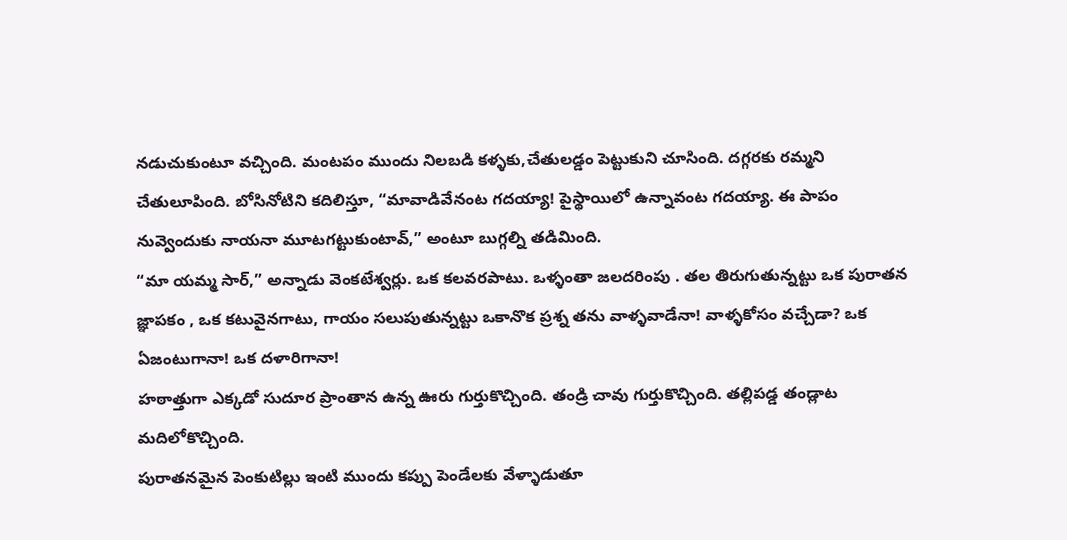నడుచుకుంటూ వచ్చింది. మంటపం ముందు నిలబడి కళ్ళకు,చేతులడ్డం పెట్టుకుని చూసింది. దగ్గరకు రమ్మని చేతులూపింది. బోసినోటిని కదిలిస్తూ, “మావాడివేనంట గదయ్యా! పైస్థాయిలో ఉన్నావంట గదయ్యా. ఈ పాపం నువ్వెందుకు నాయనా మూటగట్టుకుంటావ్,” అంటూ బుగ్గల్ని తడిమింది.
“మా యమ్మ సార్,” అన్నాడు వెంకటేశ్వర్లు. ఒక కలవరపాటు. ఒళ్ళంతా జలదరింపు . తల తిరుగుతున్నట్టు ఒక పురాతన జ్ఞాపకం , ఒక కటువైనగాటు, గాయం సలుపుతున్నట్టు ఒకానొక ప్రశ్న తను వాళ్ళవాడేనా! వాళ్ళకోసం వచ్చేడా? ఒక ఏజంటుగానా! ఒక దళారిగానా!
హఠాత్తుగా ఎక్కడో సుదూర ప్రాంతాన ఉన్న ఊరు గుర్తుకొచ్చింది. తండ్రి చావు గుర్తుకొచ్చింది. తల్లిపడ్డ తండ్లాట మదిలోకొచ్చింది.
పురాతనమైన పెంకుటిల్లు ఇంటి ముందు కప్పు పెండేలకు వేళ్ళాడుతూ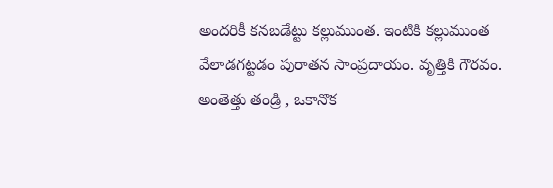అందరికీ కనబడేట్టు కల్లుముంత. ఇంటికి కల్లుముంత వేలాడగట్టడం పురాతన సాంప్రదాయం. వృత్తికి గౌరవం. అంతెత్తు తండ్రి , ఒకానొక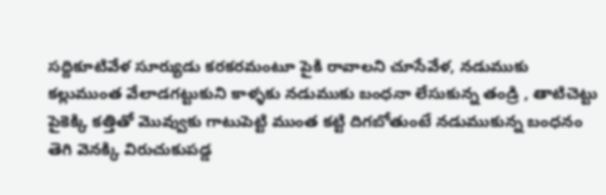సద్దికూటివేళ సూర్యుడు కరకరమంటూ పైకి రావాలని చూసేవేళ, నడుముకు కల్లుముంత వేలాడగట్టుకుని కాళ్ళకు నడుముకు బంధనా లేసుకున్న తండ్రి , తాటిచెట్టు పైకెక్కి కత్తితో మొవ్వుకు గాటుపెట్టి ముంత కట్టి దిగబోతుంటే నడుముకున్న బంధనం తెగి వెనక్కి విరుచుకుపడ్డ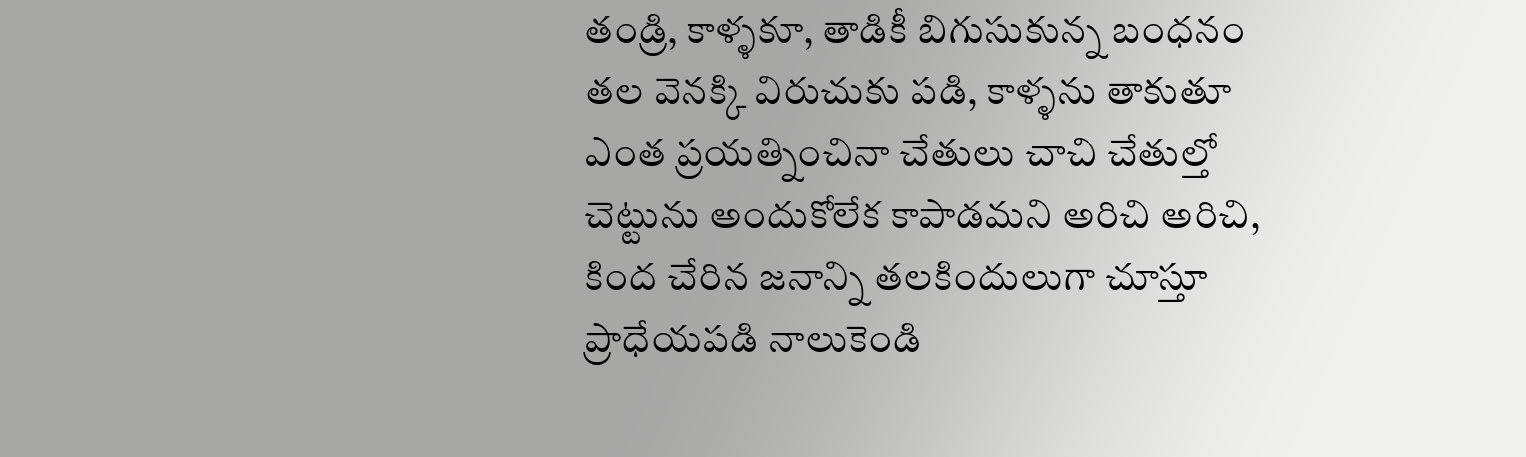తండ్రి, కాళ్ళకూ, తాడికీ బిగుసుకున్న బంధనం తల వెనక్కి విరుచుకు పడి, కాళ్ళను తాకుతూ ఎంత ప్రయత్నించినా చేతులు చాచి చేతుల్తో చెట్టును అందుకోలేక కాపాడమని అరిచి అరిచి, కింద చేరిన జనాన్ని తలకిందులుగా చూస్తూ ప్రాధేయపడి నాలుకెండి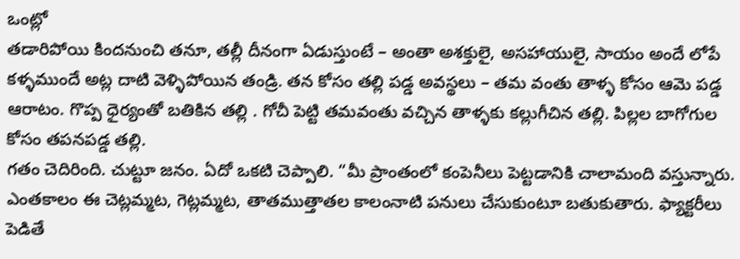ఒంట్లో
తడారిపోయి కిందనుంచి తనూ, తల్లీ దీనంగా ఏడుస్తుంటే – అంతా అశక్తులై, అసహాయులై, సాయం అందే లోపే కళ్ళముందే అట్ల దాటి వెళ్ళిపోయిన తండ్రి. తన కోసం తల్లి పడ్డ అవస్థలు – తమ వంతు తాళ్ళ కోసం ఆమె పడ్డ ఆరాటం. గొప్ప ధైర్యంతో బతికిన తల్లి . గోచీ పెట్టి తమవంతు వచ్చిన తాళ్ళకు కల్లుగీచిన తల్లి. పిల్లల బాగోగుల కోసం తపనపడ్డ తల్లి.
గతం చెదిరింది. చుట్టూ జనం. ఏదో ఒకటి చెప్పాలి. “మీ ప్రాంతంలో కంపెనీలు పెట్టడానికి చాలామంది వస్తున్నారు. ఎంతకాలం ఈ చెట్లమ్మట, గెట్లమ్మట, తాతముత్తాతల కాలంనాటి పనులు చేసుకుంటూ బతుకుతారు. ఫ్యాక్టరీలు పెడితే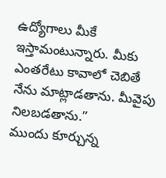ఉద్యోగాలు మీకే ఇస్తామంటున్నారు. మీకు ఎంతరేటు కావాలో చెబితే నేను మాట్లాడతాను. మీవైపు నిలబడతాను.”
ముందు కూర్చున్న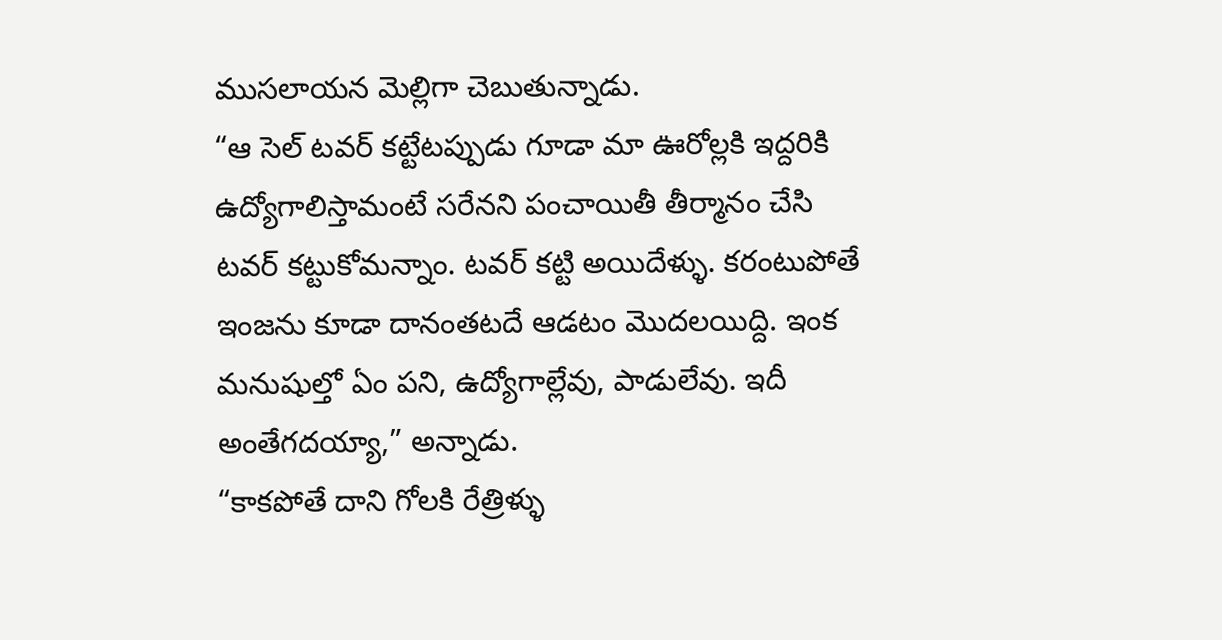ముసలాయన మెల్లిగా చెబుతున్నాడు.
“ఆ సెల్ టవర్ కట్టేటప్పుడు గూడా మా ఊరోల్లకి ఇద్దరికి ఉద్యోగాలిస్తామంటే సరేనని పంచాయితీ తీర్మానం చేసి టవర్ కట్టుకోమన్నాం. టవర్ కట్టి అయిదేళ్ళు. కరంటుపోతే ఇంజను కూడా దానంతటదే ఆడటం మొదలయిద్ది. ఇంక మనుషుల్తో ఏం పని, ఉద్యోగాల్లేవు, పాడులేవు. ఇదీ అంతేగదయ్యా,” అన్నాడు.
“కాకపోతే దాని గోలకి రేత్రిళ్ళు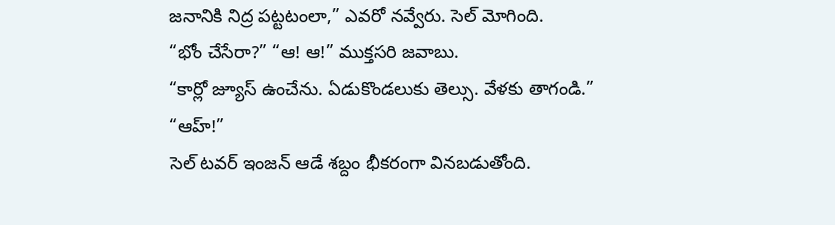జనానికి నిద్ర పట్టటంలా,” ఎవరో నవ్వేరు. సెల్ మోగింది.
“భోం చేసేరా?” “ఆ! ఆ!” ముక్తసరి జవాబు.
“కార్లో జ్యూస్ ఉంచేను. ఏడుకొండలుకు తెల్సు. వేళకు తాగండి.”
“ఆహ్!”
సెల్ టవర్ ఇంజన్ ఆడే శబ్దం భీకరంగా వినబడుతోంది.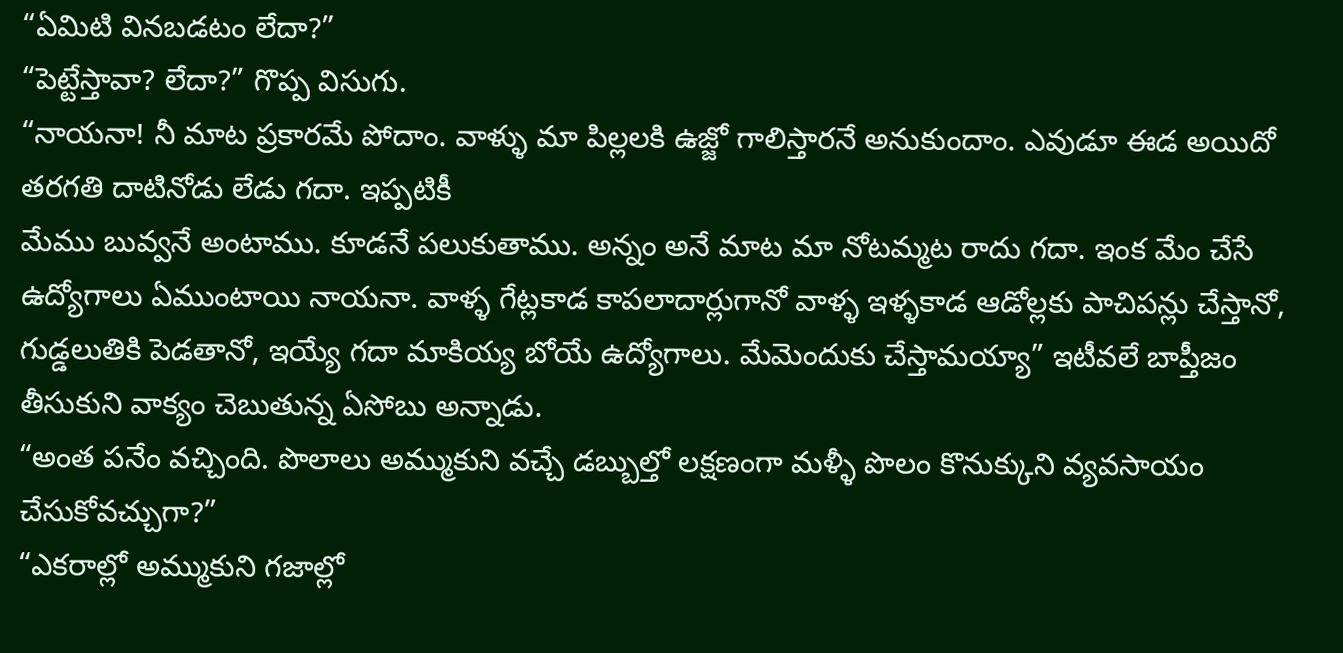“ఏమిటి వినబడటం లేదా?”
“పెట్టేస్తావా? లేదా?” గొప్ప విసుగు.
“నాయనా! నీ మాట ప్రకారమే పోదాం. వాళ్ళు మా పిల్లలకి ఉజ్జో గాలిస్తారనే అనుకుందాం. ఎవుడూ ఈడ అయిదో తరగతి దాటినోడు లేడు గదా. ఇప్పటికీ
మేము బువ్వనే అంటాము. కూడనే పలుకుతాము. అన్నం అనే మాట మా నోటమ్మట రాదు గదా. ఇంక మేం చేసే ఉద్యోగాలు ఏముంటాయి నాయనా. వాళ్ళ గేట్లకాడ కాపలాదార్లుగానో వాళ్ళ ఇళ్ళకాడ ఆడోల్లకు పాచిపన్లు చేస్తానో, గుడ్డలుతికి పెడతానో, ఇయ్యే గదా మాకియ్య బోయే ఉద్యోగాలు. మేమెందుకు చేస్తామయ్యా” ఇటీవలే బాప్తీజం తీసుకుని వాక్యం చెబుతున్న ఏసోబు అన్నాడు.
“అంత పనేం వచ్చింది. పొలాలు అమ్ముకుని వచ్చే డబ్బుల్తో లక్షణంగా మళ్ళీ పొలం కొనుక్కుని వ్యవసాయం చేసుకోవచ్చుగా?”
“ఎకరాల్లో అమ్ముకుని గజాల్లో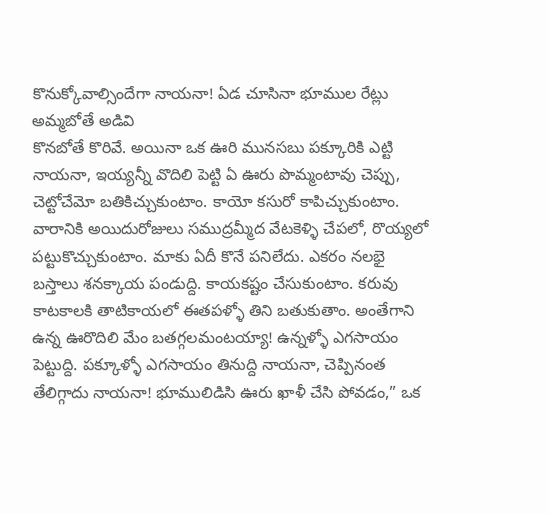కొనుక్కోవాల్సిందేగా నాయనా! ఏడ చూసినా భూముల రేట్లు అమ్మబోతే అడివి
కొనబోతే కొరివే. అయినా ఒక ఊరి మునసబు పక్కూరికి ఎట్టి నాయనా, ఇయ్యన్నీ వొదిలి పెట్టి ఏ ఊరు పొమ్మంటావు చెప్పు, చెట్టోచేమో బతికిచ్చుకుంటాం. కాయో కసురో కాపిచ్చుకుంటాం. వారానికి అయిదురోజులు సముద్రమ్మీద వేటకెళ్ళి చేపలో, రొయ్యలో పట్టుకొచ్చుకుంటాం. మాకు ఏదీ కొనే పనిలేదు. ఎకరం నలభై బస్తాలు శనక్కాయ పండుద్ది. కాయకష్టం చేసుకుంటాం. కరువు కాటకాలకి తాటికాయలో ఈతపళ్ళో తిని బతుకుతాం. అంతేగాని ఉన్న ఊరొదిలి మేం బతగ్గలమంటయ్యా! ఉన్నళ్ళో ఎగసాయం పెట్టుద్ది. పక్కూళ్ళో ఎగసాయం తినుద్ది నాయనా, చెప్పినంత తేలిగ్గాదు నాయనా! భూములిడిసి ఊరు ఖాళీ చేసి పోవడం,” ఒక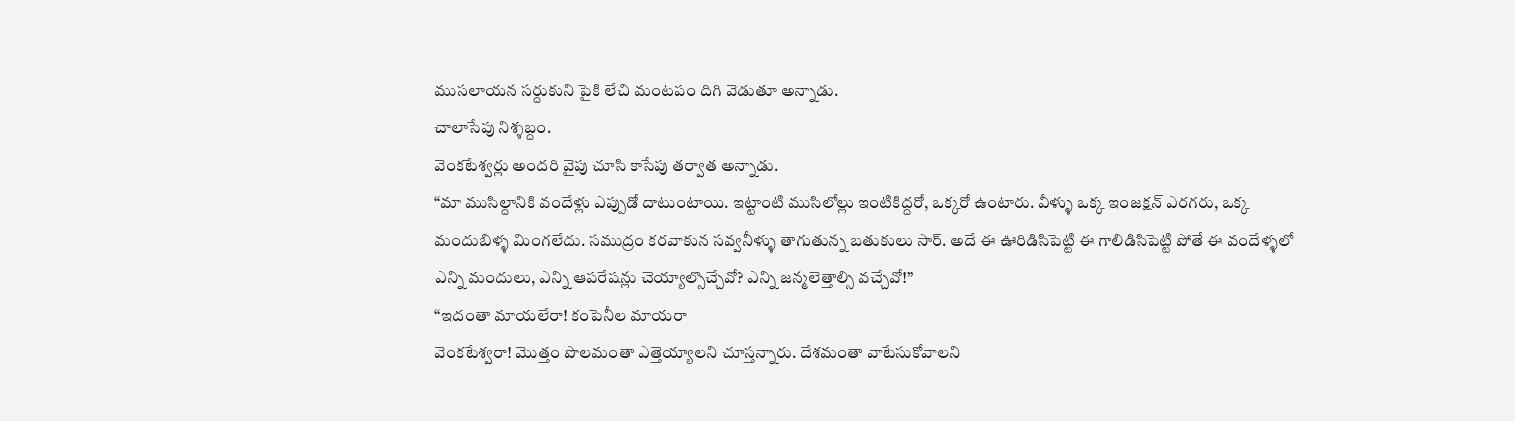ముసలాయన సర్దుకుని పైకి లేచి మంటపం దిగి వెడుతూ అన్నాడు.
చాలాసేపు నిశ్శబ్దం.
వెంకటేశ్వర్లు అందరి వైపు చూసి కాసేపు తర్వాత అన్నాడు.
“మా ముసిల్దానికి వందేళ్లు ఎప్పుడో దాటుంటాయి. ఇట్టాంటి ముసిలోల్లు ఇంటికిద్దరో, ఒక్కరో ఉంటారు. వీళ్ళు ఒక్క ఇంజక్షన్ ఎరగరు, ఒక్క మందుబిళ్ళ మింగలేదు. సముద్రం కరవాకున సవ్వనీళ్ళు తాగుతున్న బతుకులు సార్. అదే ఈ ఊరిడిసిపెట్టి ఈ గాలిడిసిపెట్టి పోతే ఈ వందేళ్ళలో ఎన్ని మందులు, ఎన్ని ఆపరేషన్లు చెయ్యాల్సొచ్చేవో? ఎన్ని జన్మలెత్తాల్సి వచ్చేవో!”
“ఇదంతా మాయలేరా! కంపెనీల మాయరా
వెంకటేశ్వరా! మొత్తం పొలమంతా ఎత్తెయ్యాలని చూస్తన్నారు. దేశమంతా వాటేసుకోవాలని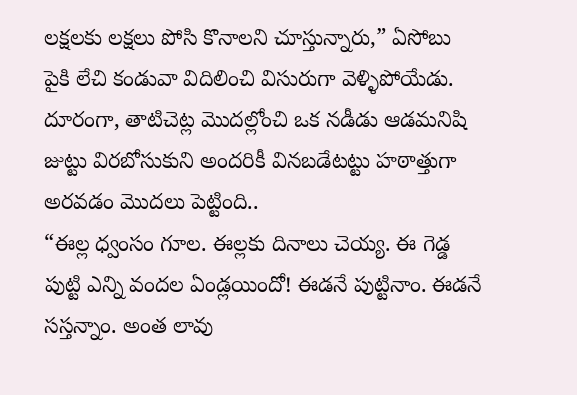లక్షలకు లక్షలు పోసి కొనాలని చూస్తున్నారు,” ఏసోబు పైకి లేచి కండువా విదిలించి విసురుగా వెళ్ళిపోయేడు.
దూరంగా, తాటిచెట్ల మొదల్లోంచి ఒక నడీడు ఆడమనిషి జుట్టు విరబోసుకుని అందరికీ వినబడేటట్టు హఠాత్తుగా అరవడం మొదలు పెట్టింది..
“ఈల్ల ధ్వంసం గూల. ఈల్లకు దినాలు చెయ్య. ఈ గెడ్డ పుట్టి ఎన్ని వందల ఏండ్లయిందో! ఈడనే పుట్టినాం. ఈడనే సస్తన్నాం. అంత లావు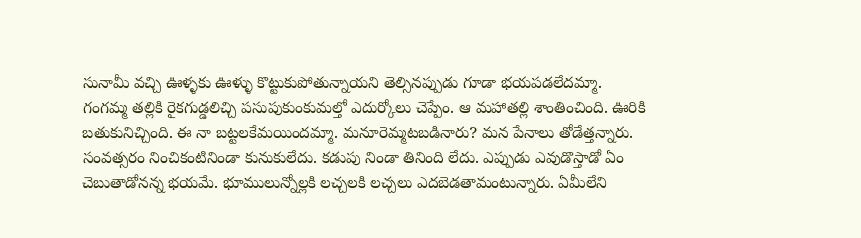సునామీ వచ్చి ఊళ్ళకు ఊళ్ళు కొట్టుకుపోతున్నాయని తెల్సినప్పుడు గూడా భయపడలేదమ్మా.
గంగమ్మ తల్లికి రైకగుడ్డలిచ్చి పసుపుకుంకుమల్తో ఎదుర్కోలు చెప్పేం. ఆ మహాతల్లి శాంతించింది. ఊరికి బతుకునిచ్చింది. ఈ నా బట్టలకేమయిందమ్మా. మనూరెమ్మటబడినారు? మన పేనాలు తోడేత్తన్నారు. సంవత్సరం నించికంటినిండా కునుకులేదు. కడుపు నిండా తినింది లేదు. ఎప్పుడు ఎవుడొస్తాడో ఏం చెబుతాడోనన్న భయమే. భూములున్నోల్లకి లచ్చలకి లచ్చలు ఎదబెడతామంటున్నారు. ఏమీలేని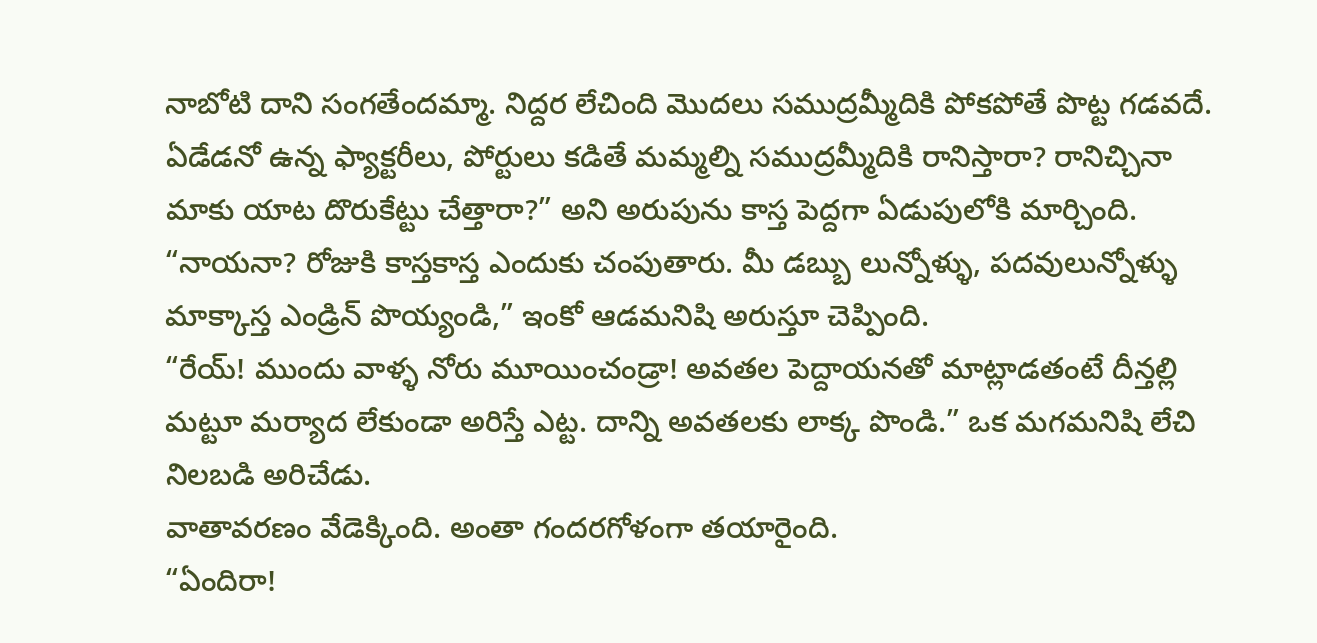నాబోటి దాని సంగతేందమ్మా. నిద్దర లేచింది మొదలు సముద్రమ్మీదికి పోకపోతే పొట్ట గడవదే. ఏడేడనో ఉన్న ఫ్యాక్టరీలు, పోర్టులు కడితే మమ్మల్ని సముద్రమ్మీదికి రానిస్తారా? రానిచ్చినా మాకు యాట దొరుకేట్టు చేత్తారా?” అని అరుపును కాస్త పెద్దగా ఏడుపులోకి మార్చింది.
“నాయనా? రోజుకి కాస్తకాస్త ఎందుకు చంపుతారు. మీ డబ్బు లున్నోళ్ళు, పదవులున్నోళ్ళు మాక్కాస్త ఎండ్రిన్ పొయ్యండి,” ఇంకో ఆడమనిషి అరుస్తూ చెప్పింది.
“రేయ్! ముందు వాళ్ళ నోరు మూయించండ్రా! అవతల పెద్దాయనతో మాట్లాడతంటే దీన్తల్లి మట్టూ మర్యాద లేకుండా అరిస్తే ఎట్ట. దాన్ని అవతలకు లాక్క పొండి.” ఒక మగమనిషి లేచి నిలబడి అరిచేడు.
వాతావరణం వేడెక్కింది. అంతా గందరగోళంగా తయారైంది.
“ఏందిరా!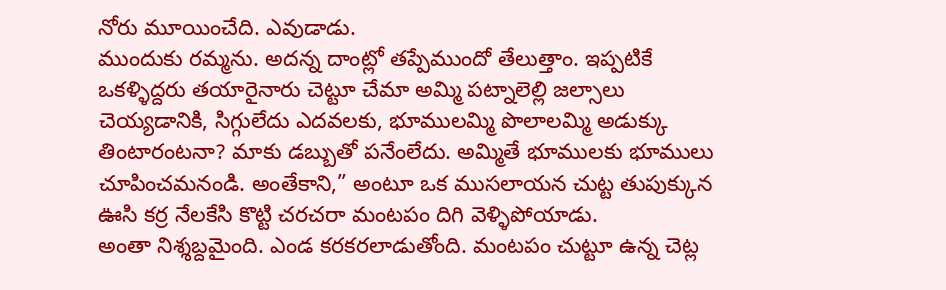నోరు మూయించేది. ఎవుడాడు.
ముందుకు రమ్మను. అదన్న దాంట్లో తప్పేముందో తేలుత్తాం. ఇప్పటికే ఒకళ్ళిద్దరు తయారైనారు చెట్టూ చేమా అమ్మి పట్నాలెల్లి జల్సాలు చెయ్యడానికి, సిగ్గులేదు ఎదవలకు, భూములమ్మి పొలాలమ్మి అడుక్కు తింటారంటనా? మాకు డబ్బుతో పనేంలేదు. అమ్మితే భూములకు భూములు చూపించమనండి. అంతేకాని,” అంటూ ఒక ముసలాయన చుట్ట తుపుక్కున ఊసి కర్ర నేలకేసి కొట్టి చరచరా మంటపం దిగి వెళ్ళిపోయాడు.
అంతా నిశ్శబ్దమైంది. ఎండ కరకరలాడుతోంది. మంటపం చుట్టూ ఉన్న చెట్ల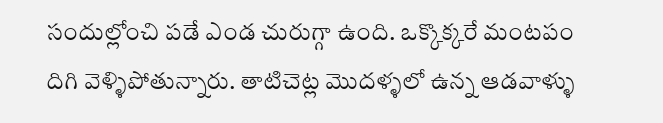సందుల్లోంచి పడే ఎండ చురుగ్గా ఉంది. ఒక్కొక్కరే మంటపం దిగి వెళ్ళిపోతున్నారు. తాటిచెట్ల మొదళ్ళలో ఉన్న ఆడవాళ్ళు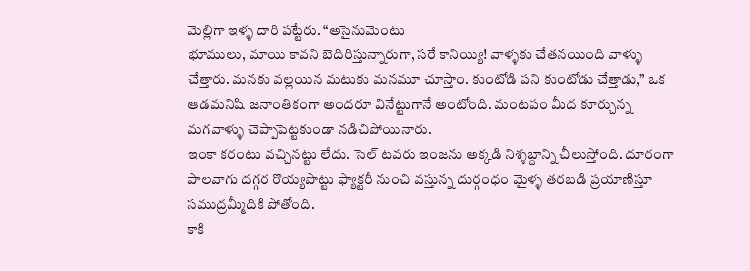మెల్లిగా ఇళ్ళ దారి పట్టేరు. “అసైనుమెంటు
భూములు, మాయి కావని బెదిరిస్తున్నారుగా, సరే కానియ్యి! వాళ్ళకు చేతనయింది వాళ్ళు చేత్తారు. మనకు వల్లయిన మటుకు మనమూ చూస్తాం. కుంటోడి పని కుంటోడు చేత్తాడు,” ఒక ఆడమనిషి జనాంతికంగా అందరూ వినేట్టుగానే అంటోంది. మంటపం మీద కూర్చున్న మగవాళ్ళు చెప్పాపెట్టకుండా నడిచిపోయినారు.
ఇంకా కరంటు వచ్చినట్టు లేదు. సెల్ టవరు ఇంజను అక్కడి నిశ్శబ్దాన్ని చీలుస్తోంది. దూరంగా పాలవాగు దగ్గర రొయ్యపొట్టు ఫ్యాక్టరీ నుంచి వస్తున్న దుర్గంధం మైళ్ళ తరబడి ప్రయాణిస్తూ సముద్రమ్మీదికి పోతోంది.
కాకి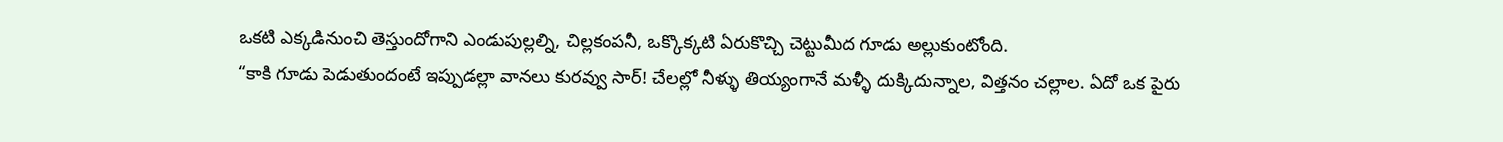ఒకటి ఎక్కడినుంచి తెస్తుందోగాని ఎండుపుల్లల్ని, చిల్లకంపనీ, ఒక్కొక్కటి ఏరుకొచ్చి చెట్టుమీద గూడు అల్లుకుంటోంది.
“కాకి గూడు పెడుతుందంటే ఇప్పుడల్లా వానలు కురవ్వు సార్! చేలల్లో నీళ్ళు తియ్యంగానే మళ్ళీ దుక్కిదున్నాల, విత్తనం చల్లాల. ఏదో ఒక పైరు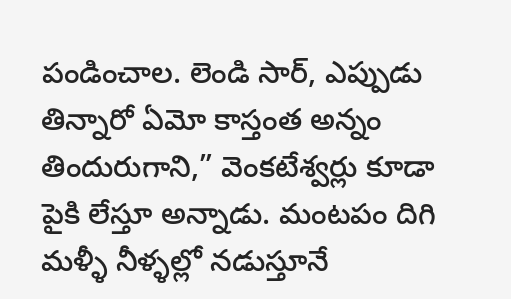పండించాల. లెండి సార్, ఎప్పుడు తిన్నారో ఏమో కాస్తంత అన్నం తిందురుగాని,” వెంకటేశ్వర్లు కూడా పైకి లేస్తూ అన్నాడు. మంటపం దిగి మళ్ళీ నీళ్ళల్లో నడుస్తూనే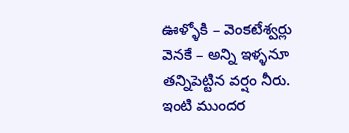ఊళ్ళోకి – వెంకటేశ్వర్లు వెనకే – అన్ని ఇళ్ళనూ తన్నిపెట్టిన వర్షం నీరు.
ఇంటి ముందర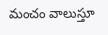మంచం వాలుస్తూ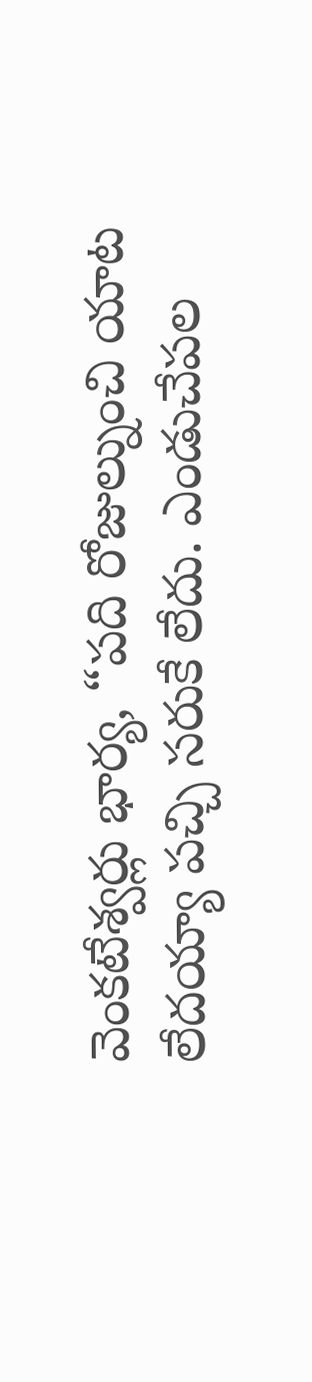వెంకటేశ్వర్లు భార్య, “పది రోజుల్నుంచి యాట లేదయ్యా పచ్చి సరుకే లేదు. ఎండుచేపల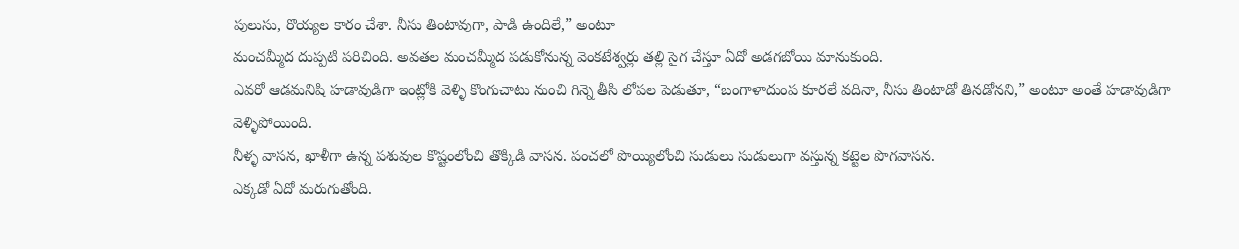పులుసు, రొయ్యల కారం చేశా. నీసు తింటావుగా, పాడి ఉందిలే,” అంటూ
మంచమ్మీద దుప్పటి పరిచింది. అవతల మంచమ్మీద పడుకోనున్న వెంకటేశ్వర్లు తల్లి సైగ చేస్తూ ఏదో అడగబోయి మానుకుంది.
ఎవరో ఆడమనిషి హడావుడిగా ఇంట్లోకి వెళ్ళి కొంగుచాటు నుంచి గిన్నె తీసి లోపల పెడుతూ, “బంగాళాదుంప కూరలే వదినా, నీసు తింటాడో తినడోనని,” అంటూ అంతే హడావుడిగా వెళ్ళిపోయింది.
నీళ్ళ వాసన, ఖాళీగా ఉన్న పశువుల కొష్టంలోంచి తొక్కిడి వాసన. పంచలో పొయ్యిలోంచి సుడులు సుడులుగా వస్తున్న కట్టెల పొగవాసన.
ఎక్కడో ఏదో మరుగుతోంది.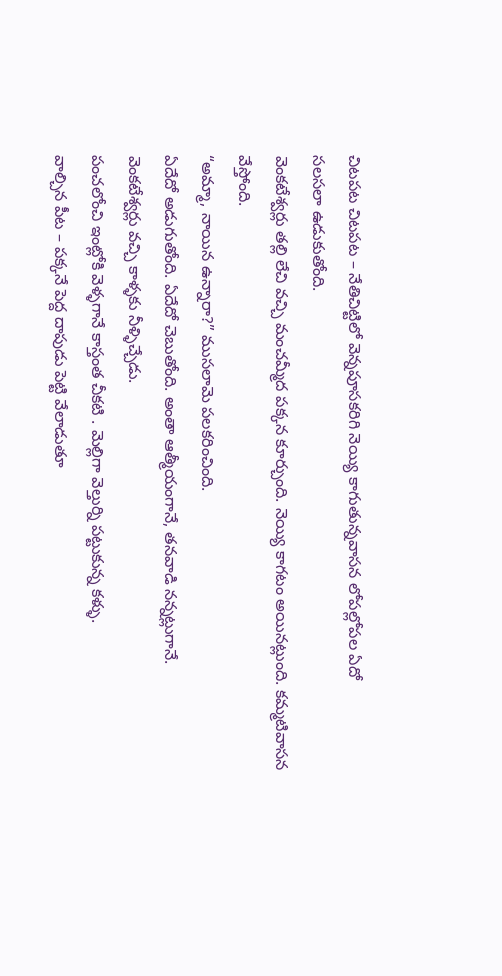చిటపట చిటపట – నేతిచిట్టిలో వెన్నపూసకరిగి నెయ్యి కాగుతున్నవాసన లోపల్లోపల ఏదో
సలసలా ఉడుకుతోంది.
వెంకటేశ్వర్లు తల్లి లేచి వచ్చి మంచమ్మీద పక్కన కూర్చుంది. నెయ్యి కాగటం అయినట్లుంది. కమ్మటివాసన వేస్తోంది.
“అమ్మా, నాయిన ఉన్నారా?” ముసలామె పలకరించింది.
ఏదేదో అడుగుతోంది. ఏదేదో చెబుతోంది. అంతా ఆత్మీయంగానే, తనవాడి నన్నట్లుగానే.
వెంకటేశ్వర్లు వచ్చి కాళ్ళకు నీళ్ళిచ్చేడు.
పంచలోంచి ఇంట్లోకి వెళ్ళగానే కాస్తంత చీకటి . మెల్లిగా వెల్తుర్ని పట్టుకున్న కళ్ళు.
వాల్చిన పీట – పక్కనే పెద్ద దాపుడు పెట్టి వేలాడుతూ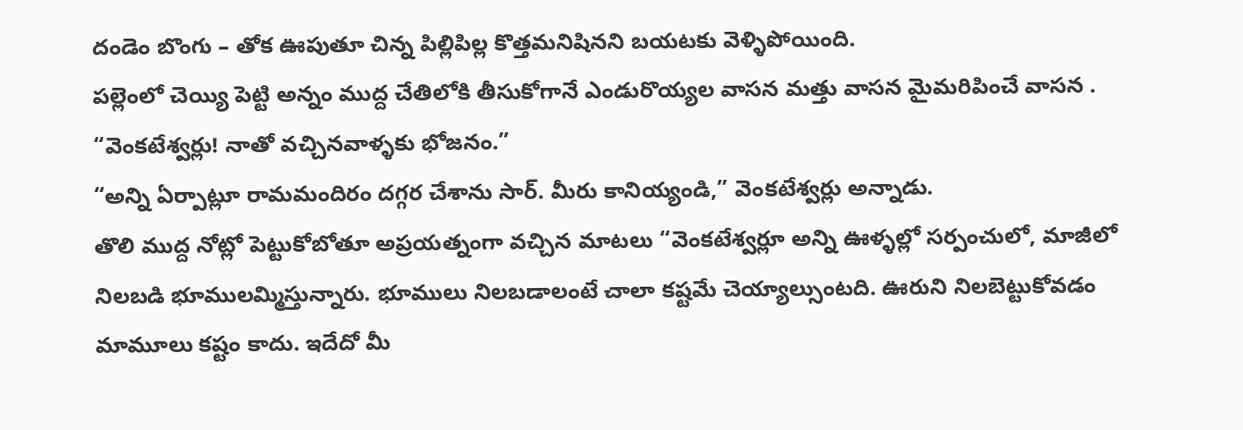దండెం బొంగు – తోక ఊపుతూ చిన్న పిల్లిపిల్ల కొత్తమనిషినని బయటకు వెళ్ళిపోయింది.
పల్లెంలో చెయ్యి పెట్టి అన్నం ముద్ద చేతిలోకి తీసుకోగానే ఎండురొయ్యల వాసన మత్తు వాసన మైమరిపించే వాసన .
“వెంకటేశ్వర్లు! నాతో వచ్చినవాళ్ళకు భోజనం.”
“అన్ని ఏర్పాట్లూ రామమందిరం దగ్గర చేశాను సార్. మీరు కానియ్యండి,” వెంకటేశ్వర్లు అన్నాడు.
తొలి ముద్ద నోట్లో పెట్టుకోబోతూ అప్రయత్నంగా వచ్చిన మాటలు “వెంకటేశ్వర్లూ అన్ని ఊళ్ళల్లో సర్పంచులో, మాజీలో నిలబడి భూములమ్మిస్తున్నారు. భూములు నిలబడాలంటే చాలా కష్టమే చెయ్యాల్సుంటది. ఊరుని నిలబెట్టుకోవడం మామూలు కష్టం కాదు. ఇదేదో మీ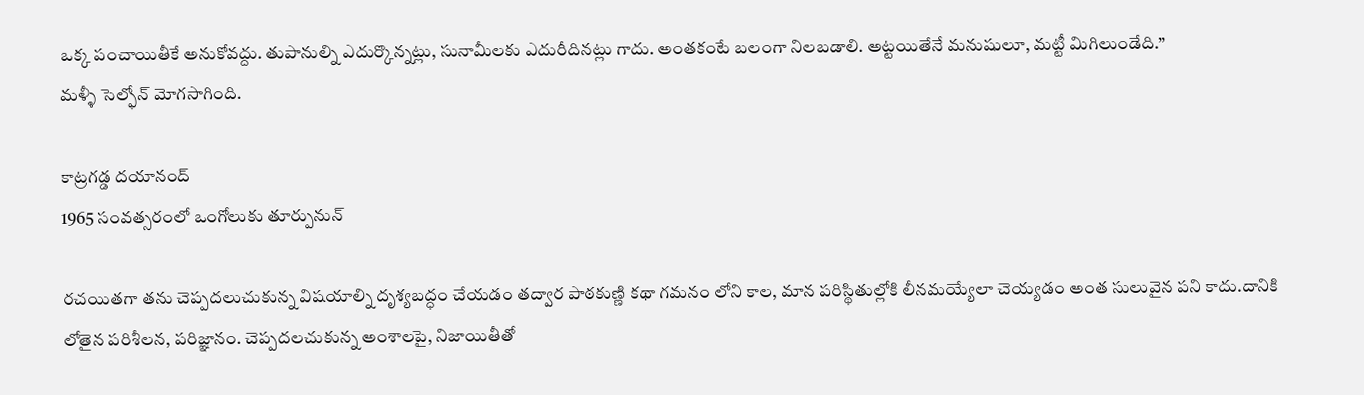ఒక్క పంచాయితీకే అనుకోవద్దు. తుపానుల్ని ఎదుర్కొన్నట్లు, సునామీలకు ఎదురీదినట్లు గాదు. అంతకంటే బలంగా నిలబడాలి. అట్టయితేనే మనుషులూ, మట్టీ మిగిలుండేది.”
మళ్ళీ సెల్ఫోన్ మోగసాగింది.

కాట్రగడ్డ దయానంద్
1965 సంవత్సరంలో ఒంగోలుకు తూర్పునున్

రచయితగా తను చెప్పదలుచుకున్న విషయాల్ని దృశ్యబద్ధం చేయడం తద్వార పాఠకుణ్ణి కథా గమనం లోని కాల, మాన పరిస్థితుల్లోకి లీనమయ్యేలా చెయ్యడం అంత సులువైన పని కాదు.దానికి లోతైన పరిశీలన, పరిజ్ఞానం. చెప్పదలచుకున్న అంశాలపై, నిజాయితీతో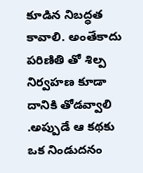కూడిన నిబద్ధత కావాలి. అంతేకాదు పరిణితి తో శిల్ప నిర్వహణ కూడా దానికి తోడవ్వాలి .అప్పుడే ఆ కథకు ఒక నిండుదనం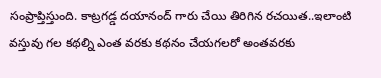సంప్రాప్తిస్తుంది. కాట్రగడ్డ దయానంద్ గారు చేయి తిరిగిన రచయిత..ఇలాంటి వస్తువు గల కథల్ని ఎంత వరకు కథనం చేయగలరో అంతవరకు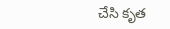చేసి కృత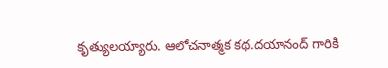కృత్యులయ్యారు. ఆలోచనాత్మక కథ.దయానంద్ గారికి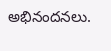అభినందనలు.